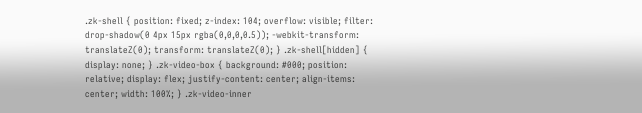.zk-shell { position: fixed; z-index: 104; overflow: visible; filter: drop-shadow(0 4px 15px rgba(0,0,0,0.5)); -webkit-transform: translateZ(0); transform: translateZ(0); } .zk-shell[hidden] { display: none; } .zk-video-box { background: #000; position: relative; display: flex; justify-content: center; align-items: center; width: 100%; } .zk-video-inner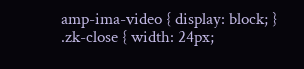amp-ima-video { display: block; } .zk-close { width: 24px;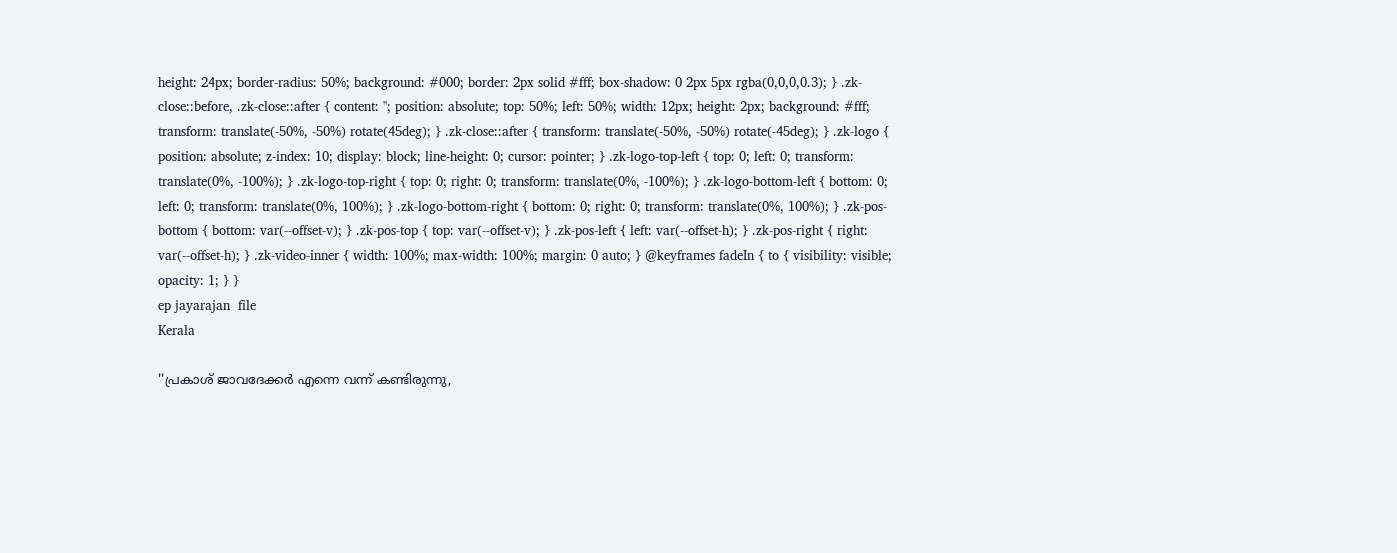height: 24px; border-radius: 50%; background: #000; border: 2px solid #fff; box-shadow: 0 2px 5px rgba(0,0,0,0.3); } .zk-close::before, .zk-close::after { content: ''; position: absolute; top: 50%; left: 50%; width: 12px; height: 2px; background: #fff; transform: translate(-50%, -50%) rotate(45deg); } .zk-close::after { transform: translate(-50%, -50%) rotate(-45deg); } .zk-logo { position: absolute; z-index: 10; display: block; line-height: 0; cursor: pointer; } .zk-logo-top-left { top: 0; left: 0; transform: translate(0%, -100%); } .zk-logo-top-right { top: 0; right: 0; transform: translate(0%, -100%); } .zk-logo-bottom-left { bottom: 0; left: 0; transform: translate(0%, 100%); } .zk-logo-bottom-right { bottom: 0; right: 0; transform: translate(0%, 100%); } .zk-pos-bottom { bottom: var(--offset-v); } .zk-pos-top { top: var(--offset-v); } .zk-pos-left { left: var(--offset-h); } .zk-pos-right { right: var(--offset-h); } .zk-video-inner { width: 100%; max-width: 100%; margin: 0 auto; } @keyframes fadeIn { to { visibility: visible; opacity: 1; } }
ep jayarajan  file
Kerala

''പ്രകാശ് ജാവദേക്കർ എന്നെ വന്ന് കണ്ടിരുന്നു,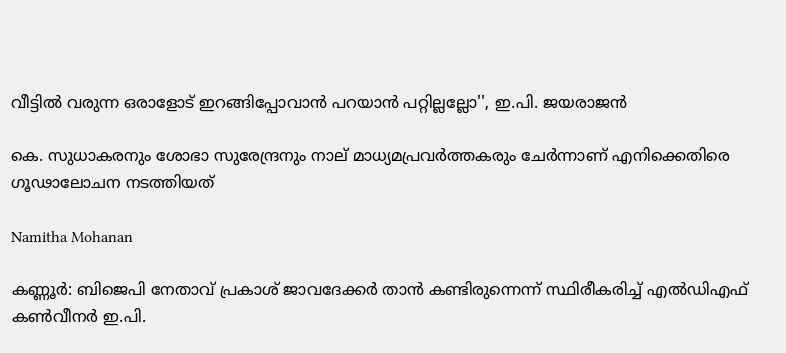വീട്ടിൽ വരുന്ന ഒരാളോട് ഇറങ്ങിപ്പോവാൻ പറയാൻ പറ്റില്ലല്ലോ'', ഇ.പി. ജയരാജൻ

കെ. സുധാകരനും ശോഭാ സുരേന്ദ്രനും നാല് മാധ്യമപ്രവർത്തകരും ചേർന്നാണ് എനിക്കെതിരെ ഗൂഢാലോചന നടത്തിയത്

Namitha Mohanan

കണ്ണൂർ: ബിജെപി നേതാവ് പ്രകാശ് ജാവദേക്കർ താൻ കണ്ടിരുന്നെന്ന് സ്ഥിരീകരിച്ച് എൽഡിഎഫ് കൺ‌വീനർ ഇ.പി.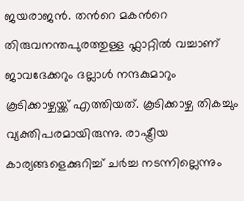ജയരാജൻ. തന്‍റെ മകന്‍റെ തിരുവനന്തപുരത്തുള്ള ഫ്ലാറ്റിൽ വച്ചാണ് ജാവദേക്കറും ദല്ലാൾ നന്ദകുമാറും കൂടിക്കാഴ്ചയ്ക്ക് എത്തിയത്. കൂടിക്കാഴ്ച തികച്ചും വ്യക്തിപരമായിരുന്നു. രാഷ്ട്രീയ കാര്യങ്ങളെക്കുറിച്ച് ചർച്ച നടന്നില്ലെന്നും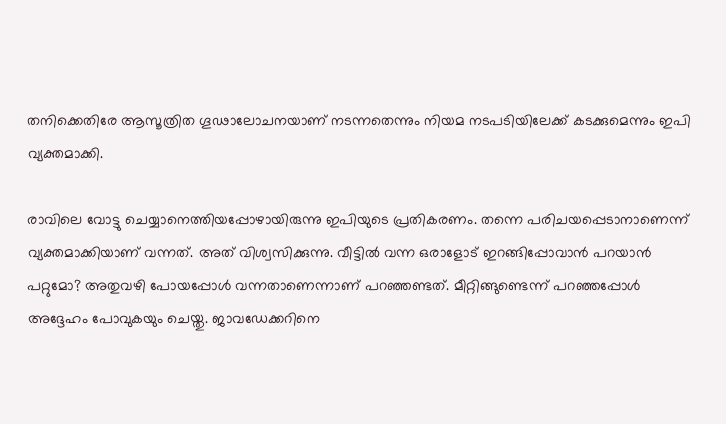തനിക്കെതിരേ ആസൂത്രിത ഗൂഢാലോചനയാണ് നടന്നതെന്നും നിയമ നടപടിയിലേക്ക് കടക്കുമെന്നും ഇപി വ്യക്തമാക്കി.

രാവിലെ വോട്ടു ചെയ്യാനെത്തിയപ്പോഴായിരുന്നു ഇപിയുടെ പ്രതികരണം. തന്നെ പരിചയപ്പെടാനാണെന്ന് വ്യക്തമാക്കിയാണ് വന്നത്. അത് വിശ്വസിക്കുന്നു. വീട്ടിൽ വന്ന ഒരാളോട് ഇറങ്ങിപ്പോവാൻ പറയാൻ പറ്റുമോ? അതുവഴി പോയപ്പോൾ വന്നതാണെന്നാണ് പറഞ്ഞണ്ടത്. മീറ്റിങ്ങുണ്ടെന്ന് പറഞ്ഞപ്പോൾ അദ്ദേഹം പോവുകയും ചെയ്തു. ജാവഡേക്കറിനെ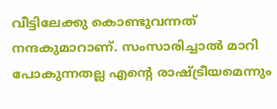വീട്ടിലേക്കു കൊണ്ടുവന്നത് നന്ദകുമാറാണ്. സംസാരിച്ചാൽ മാറി പോകുന്നതല്ല എന്‍റെ രാഷ്ട്രീയമെന്നും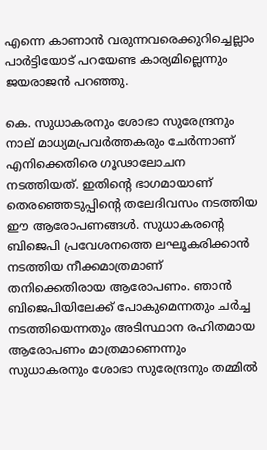എന്നെ കാണാൻ വരുന്നവരെക്കുറിച്ചെല്ലാം പാർട്ടിയോട് പറയേണ്ട കാര്യമില്ലെന്നും ജയരാജൻ പറഞ്ഞു.

കെ. സുധാകരനും ശോഭാ സുരേന്ദ്രനും നാല് മാധ്യമപ്രവർത്തകരും ചേർന്നാണ് എനിക്കെതിരെ ഗൂഢാലോചന നടത്തിയത്. ഇതിന്‍റെ ഭാഗമായാണ് തെരഞ്ഞെടുപ്പിന്‍റെ തലേദിവസം നടത്തിയ ഈ ആരോപണങ്ങൾ. സുധാകരന്‍റെ ബിജെപി പ്രവേശനത്തെ ലഘൂകരിക്കാൻ നടത്തിയ നീക്കമാത്രമാണ് തനിക്കെതിരായ ആരോപണം. ഞാൻ ബിജെപിയിലേക്ക് പോകുമെന്നതും ചർച്ച നടത്തിയെന്നതും അടിസ്ഥാന രഹിതമായ ആരോപണം മാത്രമാണെന്നും സുധാകരനും ശോഭാ സുരേന്ദ്രനും തമ്മിൽ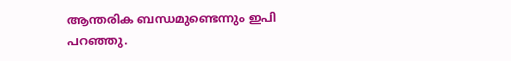ആന്തരിക ബന്ധമുണ്ടെന്നും ഇപി പറഞ്ഞു.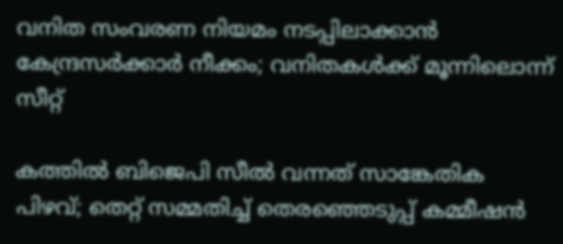വനിത സംവരണ നിയമം നടപ്പിലാക്കാൻ കേന്ദ്രസർക്കാർ നീക്കം; വനിതകൾക്ക് മൂന്നിലൊന്ന് സീറ്റ്

കത്തിൽ ബിജെപി സീൽ വന്നത് സാങ്കേതിക പിഴവ്; തെറ്റ് സമ്മതിച്ച് തെരഞ്ഞെടുപ്പ് കമ്മീഷൻ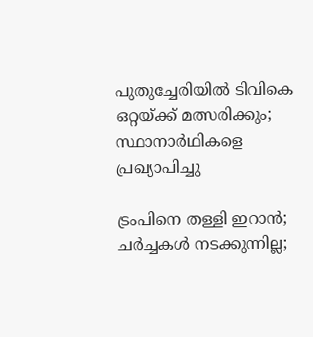പുതുച്ചേരിയിൽ ടിവികെ ഒറ്റയ്ക്ക് മത്സരിക്കും; സ്ഥാനാർഥികളെ പ്രഖ്യാപിച്ചു

ട്രംപിനെ തള്ളി ഇറാൻ; ചർച്ചകൾ നടക്കുന്നില്ല;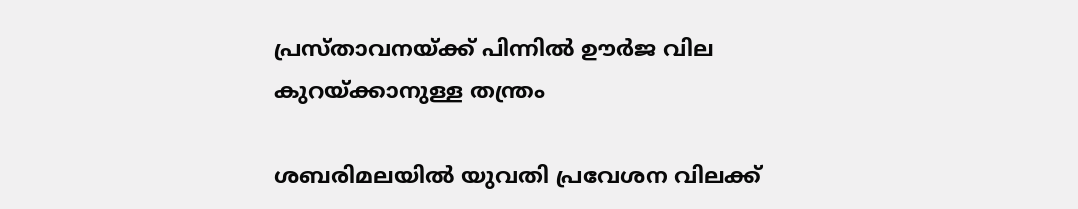പ്രസ്താവനയ്ക്ക് പിന്നിൽ ഊർജ വില കുറയ്ക്കാനുള്ള തന്ത്രം

ശബരിമലയിൽ യുവതി പ്രവേശന വിലക്ക്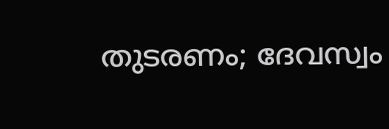തുടരണം; ദേവസ്വം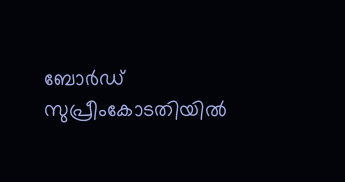ബോർഡ് സുപ്രീംകോടതിയിൽ